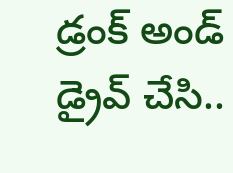డ్రంక్ అండ్ డ్రైవ్ చేసి..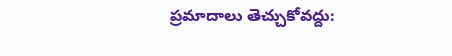ప్రమాదాలు తెచ్చుకోవద్దు: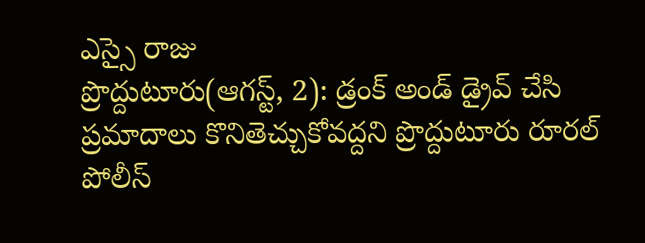ఎస్సై రాజు
ప్రొద్దుటూరు(ఆగస్ట్, 2): డ్రంక్ అండ్ డ్రైవ్ చేసి ప్రమాదాలు కొనితెచ్చుకోవద్దని ప్రొద్దుటూరు రూరల్ పోలీస్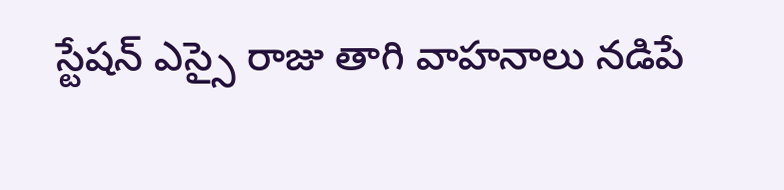స్టేషన్ ఎస్సై రాజు తాగి వాహనాలు నడిపే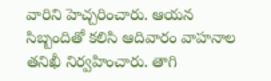వారిని హెచ్చరించారు. ఆయన సిబ్బందితో కలిసి ఆదివారం వాహనాల తనిఖీ నిర్వహించారు. తాగి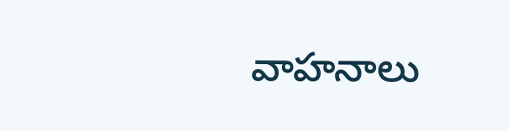వాహనాలు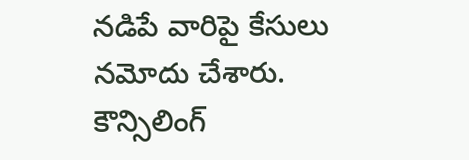నడిపే వారిపై కేసులు నమోదు చేశారు. కౌన్సిలింగ్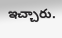ఇచ్చారు.